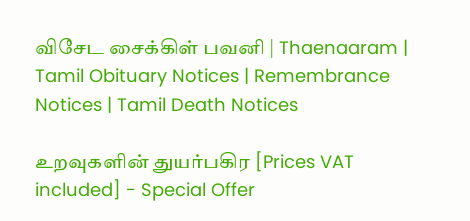விசேட சைக்கிள் பவனி | Thaenaaram |  Tamil Obituary Notices | Remembrance Notices | Tamil Death Notices

உறவுகளின் துயர்பகிர [Prices VAT included] - Special Offer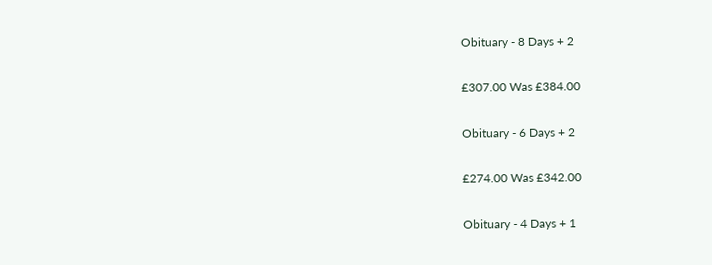Obituary - 8 Days + 2

£307.00 Was £384.00

Obituary - 6 Days + 2

£274.00 Was £342.00

Obituary - 4 Days + 1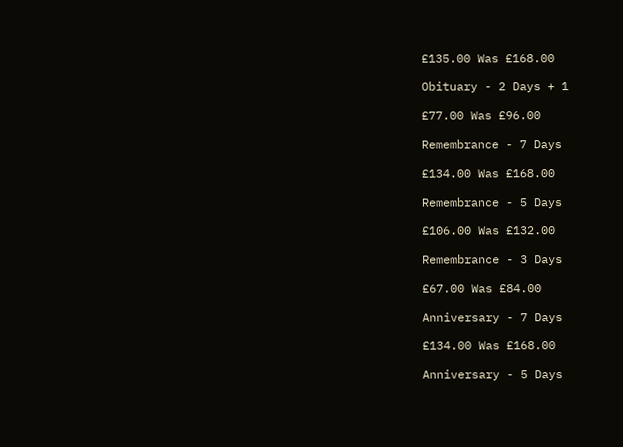£135.00 Was £168.00

Obituary - 2 Days + 1

£77.00 Was £96.00

Remembrance - 7 Days

£134.00 Was £168.00

Remembrance - 5 Days

£106.00 Was £132.00

Remembrance - 3 Days

£67.00 Was £84.00

Anniversary - 7 Days

£134.00 Was £168.00

Anniversary - 5 Days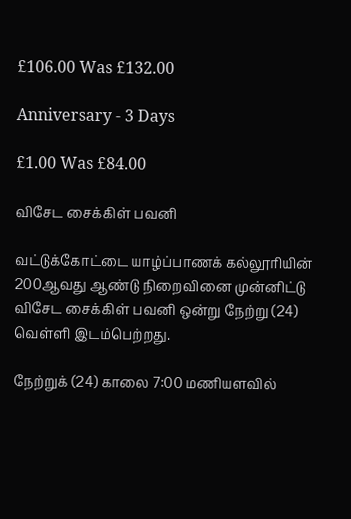£106.00 Was £132.00

Anniversary - 3 Days

£1.00 Was £84.00

விசேட சைக்கிள் பவனி

வட்டுக்கோட்டை யாழ்ப்பாணக் கல்லூரியின் 200ஆவது ஆண்டு நிறைவினை முன்னிட்டு விசேட சைக்கிள் பவனி ஒன்று நேற்று (24) வெள்ளி இடம்பெற்றது.

நேற்றுக் (24) காலை 7:00 மணியளவில்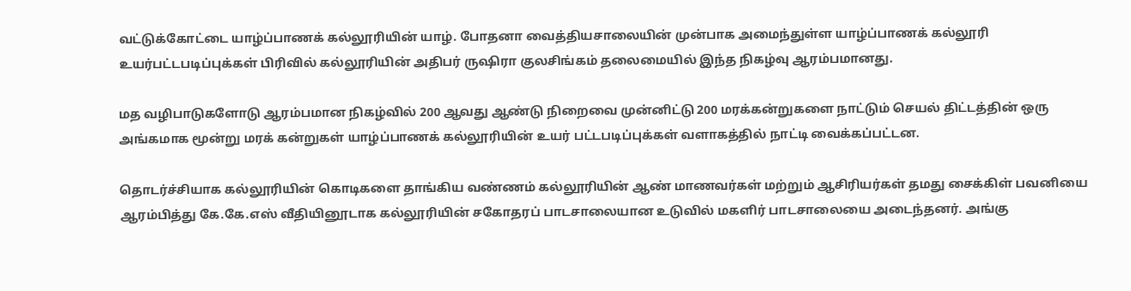வட்டுக்கோட்டை யாழ்ப்பாணக் கல்லூரியின் யாழ். போதனா வைத்தியசாலையின் முன்பாக அமைந்துள்ள யாழ்ப்பாணக் கல்லூரி உயர்பட்டபடிப்புக்கள் பிரிவில் கல்லூரியின் அதிபர் ருஷிரா குலசிங்கம் தலைமையில் இந்த நிகழ்வு ஆரம்பமானது.

மத வழிபாடுகளோடு ஆரம்பமான நிகழ்வில் 200 ஆவது ஆண்டு நிறைவை முன்னிட்டு 200 மரக்கன்றுகளை நாட்டும் செயல் திட்டத்தின் ஒரு அங்கமாக மூன்று மரக் கன்றுகள் யாழ்ப்பாணக் கல்லூரியின் உயர் பட்டபடிப்புக்கள் வளாகத்தில் நாட்டி வைக்கப்பட்டன.

தொடர்ச்சியாக கல்லூரியின் கொடிகளை தாங்கிய வண்ணம் கல்லூரியின் ஆண் மாணவர்கள் மற்றும் ஆசிரியர்கள் தமது சைக்கிள் பவனியை ஆரம்பித்து கே.கே.எஸ் வீதியினூடாக கல்லூரியின் சகோதரப் பாடசாலையான உடுவில் மகளிர் பாடசாலையை அடைந்தனர். அங்கு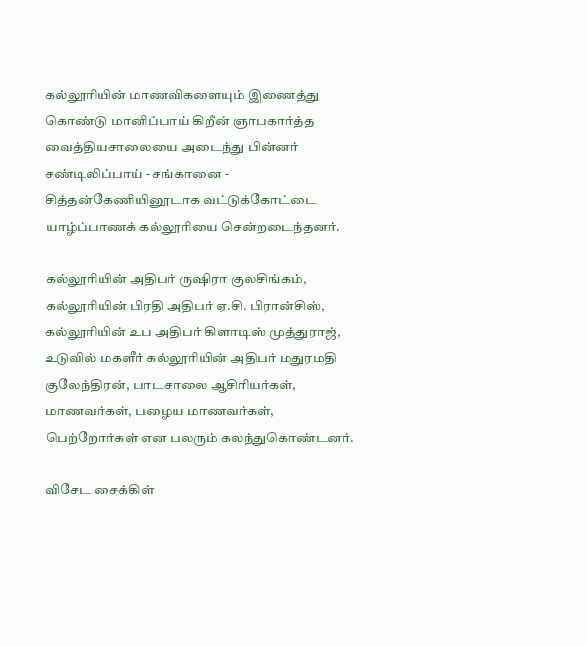கல்லூரியின் மாணவிகளையும் இணைத்து கொண்டு மானிப்பாய் கிறீன் ஞாபகார்த்த வைத்தியசாலையை அடைந்து பின்னர் சண்டிலிப்பாய் - சங்கானை - சித்தன்கேணியினூடாக வட்டுக்கோட்டை யாழ்ப்பாணக் கல்லூரியை சென்றடைந்தனர்.

கல்லூரியின் அதிபர் ருஷிரா குலசிங்கம், கல்லூரியின் பிரதி அதிபர் ஏ.சி. பிரான்சிஸ், கல்லூரியின் உப அதிபர் கிளாடிஸ் முத்துராஜ், உடுவில் மகளீர் கல்லூரியின் அதிபர் மதுரமதி குலேந்திரன், பாடசாலை ஆசிரியர்கள், மாணவர்கள், பழைய மாணவர்கள், பெற்றோர்கள் என பலரும் கலந்துகொண்டனர்.

விசேட சைக்கிள்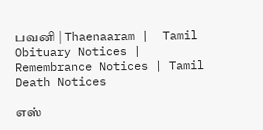பவனி | Thaenaaram |  Tamil Obituary Notices | Remembrance Notices | Tamil Death Notices

எஸ்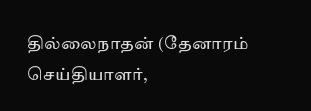தில்லைநாதன் (தேனாரம் செய்தியாளர்,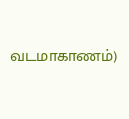வடமாகாணம்)